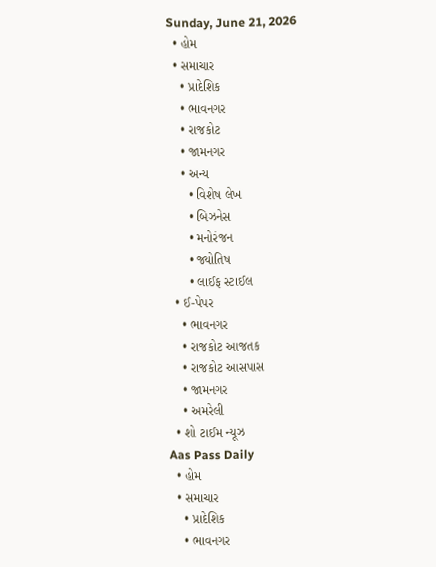Sunday, June 21, 2026
  • હોમ
  • સમાચાર
    • પ્રાદેશિક
    • ભાવનગર
    • રાજકોટ
    • જામનગર
    • અન્ય
      • વિશેષ લેખ
      • બિઝનેસ
      • મનોરંજન
      • જ્યોતિષ
      • લાઈફ સ્ટાઈલ
  • ઈ-પેપર
    • ભાવનગર
    • રાજકોટ આજતક
    • રાજકોટ આસપાસ
    • જામનગર
    • અમરેલી
  • શો ટાઈમ ન્યૂઝ
Aas Pass Daily
  • હોમ
  • સમાચાર
    • પ્રાદેશિક
    • ભાવનગર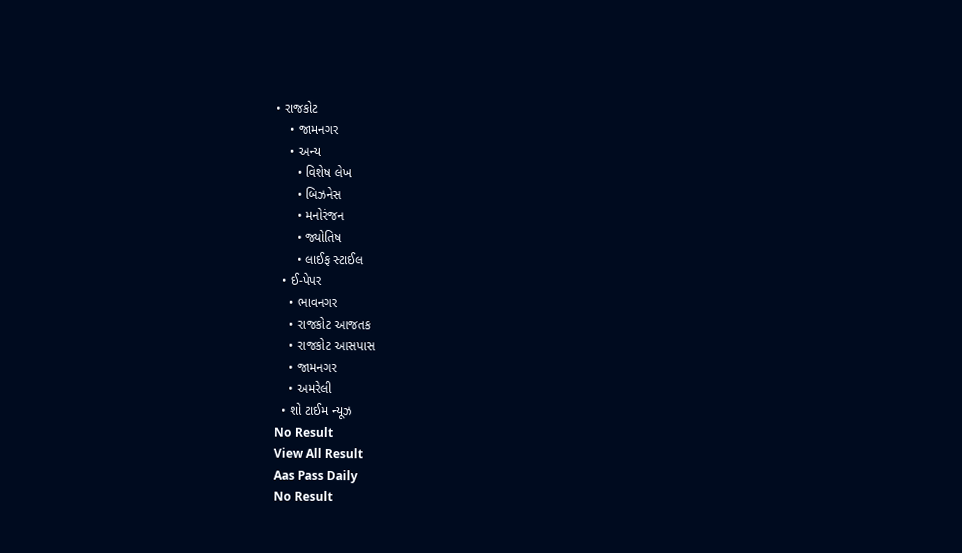• રાજકોટ
    • જામનગર
    • અન્ય
      • વિશેષ લેખ
      • બિઝનેસ
      • મનોરંજન
      • જ્યોતિષ
      • લાઈફ સ્ટાઈલ
  • ઈ-પેપર
    • ભાવનગર
    • રાજકોટ આજતક
    • રાજકોટ આસપાસ
    • જામનગર
    • અમરેલી
  • શો ટાઈમ ન્યૂઝ
No Result
View All Result
Aas Pass Daily
No Result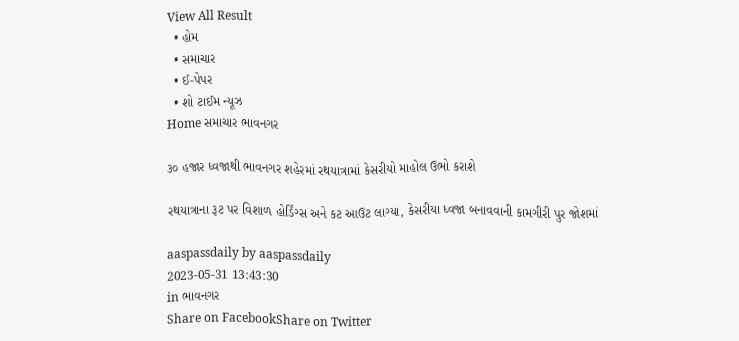View All Result
  • હોમ
  • સમાચાર
  • ઈ-પેપર
  • શો ટાઈમ ન્યૂઝ
Home સમાચાર ભાવનગર

૩૦ હજાર ધ્વજાથી ભાવનગર શહેરમાં રથયાત્રામાં કેસરીયો માહોલ ઉભો કરાશે

રથયાત્રાના રૂટ પર વિશાળ હોર્ડિંગ્સ અને કટ આઉટ લાગ્યા, કેસરીયા ધ્વજા બનાવવાની કામગીરી પુર જોશમાં

aaspassdaily by aaspassdaily
2023-05-31 13:43:30
in ભાવનગર
Share on FacebookShare on Twitter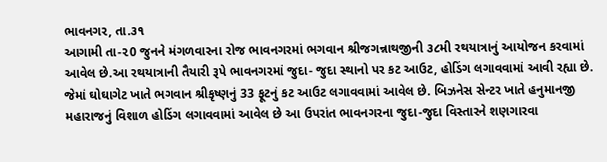ભાવનગર, તા.૩૧
આગામી તા-૨0 જુનને મંગળવારના રોજ ભાવનગરમાં ભગવાન શ્રીજગન્નાથજીની ૩૮મી રથયાત્રાનું આયોજન કરવામાં આવેલ છે.આ રથયાત્રાની તૈયારી રૂપે ભાવનગરમાં જુદા- જુદા સ્થાનો પર કટ આઉટ, હોડિંગ લગાવવામાં આવી રહ્યા છે. જેમાં ઘોઘાગેટ ખાતે ભગવાન શ્રીકૃષ્ણનું 33 ફૂટનું કટ આઉટ લગાવવામાં આવેલ છે. બિઝનેસ સેન્ટર ખાતે હનુમાનજી મહારાજનું વિશાળ હોડિંગ લગાવવામાં આવેલ છે આ ઉપરાંત ભાવનગરના જુદા-જુદા વિસ્તારને શણગારવા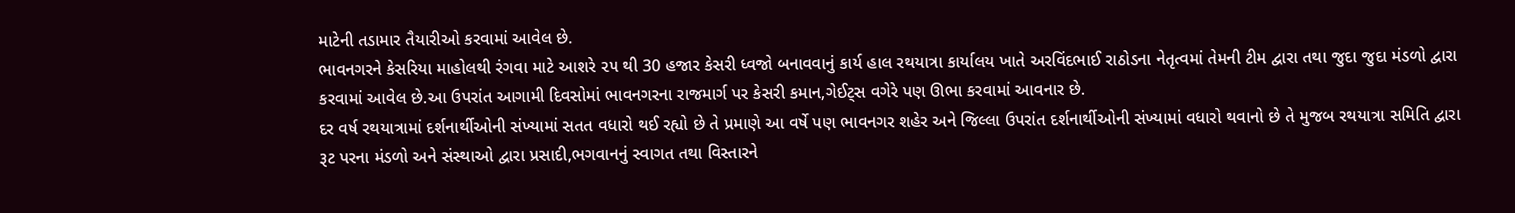માટેની તડામાર તૈયારીઓ કરવામાં આવેલ છે.
ભાવનગરને કેસરિયા માહોલથી રંગવા માટે આશરે ૨૫ થી 30 હજાર કેસરી ધ્વજો બનાવવાનું કાર્ય હાલ રથયાત્રા કાર્યાલય ખાતે અરવિંદભાઈ રાઠોડના નેતૃત્વમાં તેમની ટીમ દ્વારા તથા જુદા જુદા મંડળો દ્વારા કરવામાં આવેલ છે.આ ઉપરાંત આગામી દિવસોમાં ભાવનગરના રાજમાર્ગ પર કેસરી કમાન,ગેઈટ્સ વગેરે પણ ઊભા કરવામાં આવનાર છે.
દર વર્ષ રથયાત્રામાં દર્શનાર્થીઓની સંખ્યામાં સતત વધારો થઈ રહ્યો છે તે પ્રમાણે આ વર્ષે પણ ભાવનગર શહેર અને જિલ્લા ઉપરાંત દર્શનાર્થીઓની સંખ્યામાં વધારો થવાનો છે તે મુજબ રથયાત્રા સમિતિ દ્વારા રૂટ પરના મંડળો અને સંસ્થાઓ દ્વારા પ્રસાદી,ભગવાનનું સ્વાગત તથા વિસ્તારને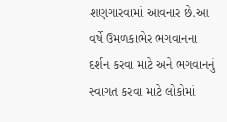શણગારવામાં આવનાર છે.આ વર્ષે ઉમળકાભેર ભગવાનના દર્શન કરવા માટે અને ભગવાનનું સ્વાગત કરવા માટે લોકોમાં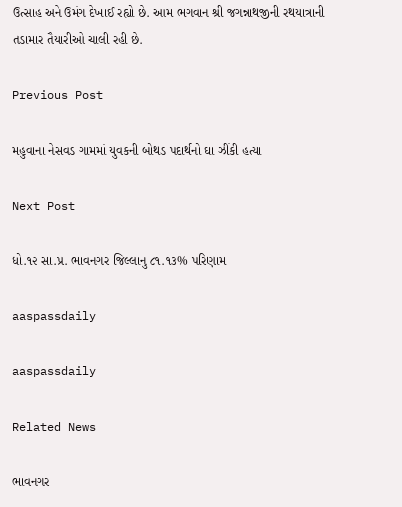ઉત્સાહ અને ઉમંગ દેખાઈ રહ્યો છે. આમ ભગવાન શ્રી જગન્નાથજીની રથયાત્રાની તડામાર તૈયારીઓ ચાલી રહી છે.

Previous Post

મહુવાના નેસવડ ગામમાં યુવકની બોથડ પદાર્થનો ઘા ઝીંકી હત્યા

Next Post

ધો.૧૨ સા.પ્ર. ભાવનગર જિલ્લાનુ ૮૧.૧૩% પરિણામ

aaspassdaily

aaspassdaily

Related News

ભાવનગર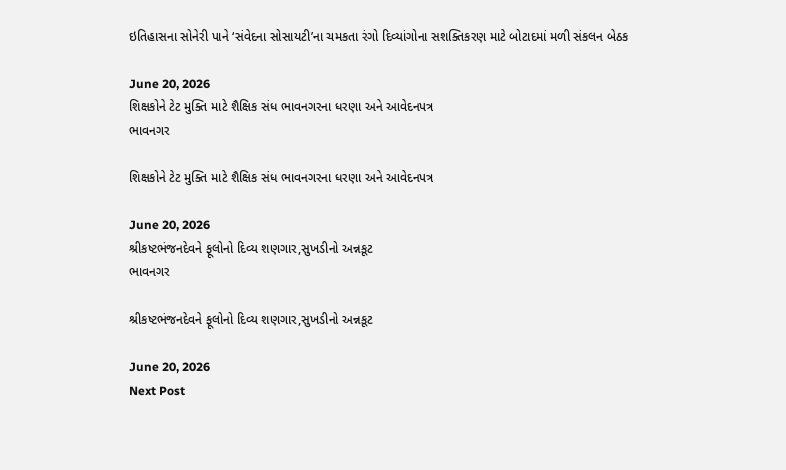ઇતિહાસના સોનેરી પાને ‘સંવેદના સોસાયટી’ના ચમકતા રંગો દિવ્યાંગોના સશક્તિકરણ માટે બોટાદમાં મળી સંકલન બેઠક

June 20, 2026
શિક્ષકોને ટેટ મુક્તિ માટે શૈક્ષિક સંધ ભાવનગરના ધરણા અને આવેદનપત્ર
ભાવનગર

શિક્ષકોને ટેટ મુક્તિ માટે શૈક્ષિક સંધ ભાવનગરના ધરણા અને આવેદનપત્ર

June 20, 2026
શ્રીકષ્ટભંજનદેવને ફૂલોનો દિવ્ય શણગાર,સુખડીનો અન્નકૂટ
ભાવનગર

શ્રીકષ્ટભંજનદેવને ફૂલોનો દિવ્ય શણગાર,સુખડીનો અન્નકૂટ

June 20, 2026
Next Post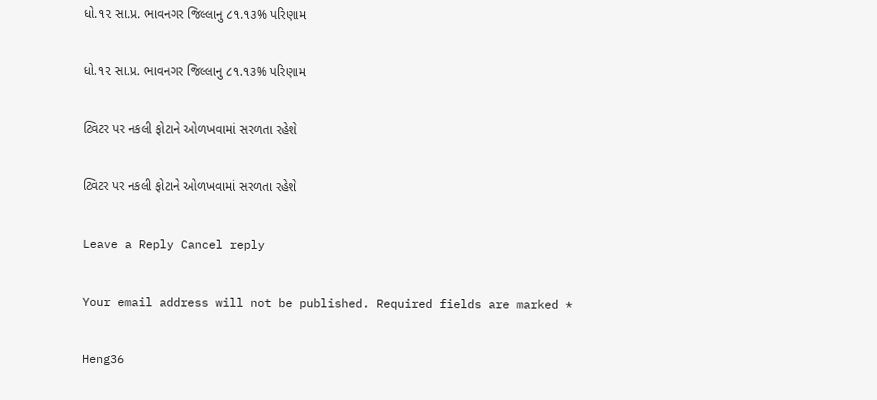ધો.૧૨ સા.પ્ર. ભાવનગર જિલ્લાનુ ૮૧.૧૩% પરિણામ

ધો.૧૨ સા.પ્ર. ભાવનગર જિલ્લાનુ ૮૧.૧૩% પરિણામ

ટ્વિટર પર નકલી ફોટાને ઓળખવામાં સરળતા રહેશે

ટ્વિટર પર નકલી ફોટાને ઓળખવામાં સરળતા રહેશે

Leave a Reply Cancel reply

Your email address will not be published. Required fields are marked *

Heng36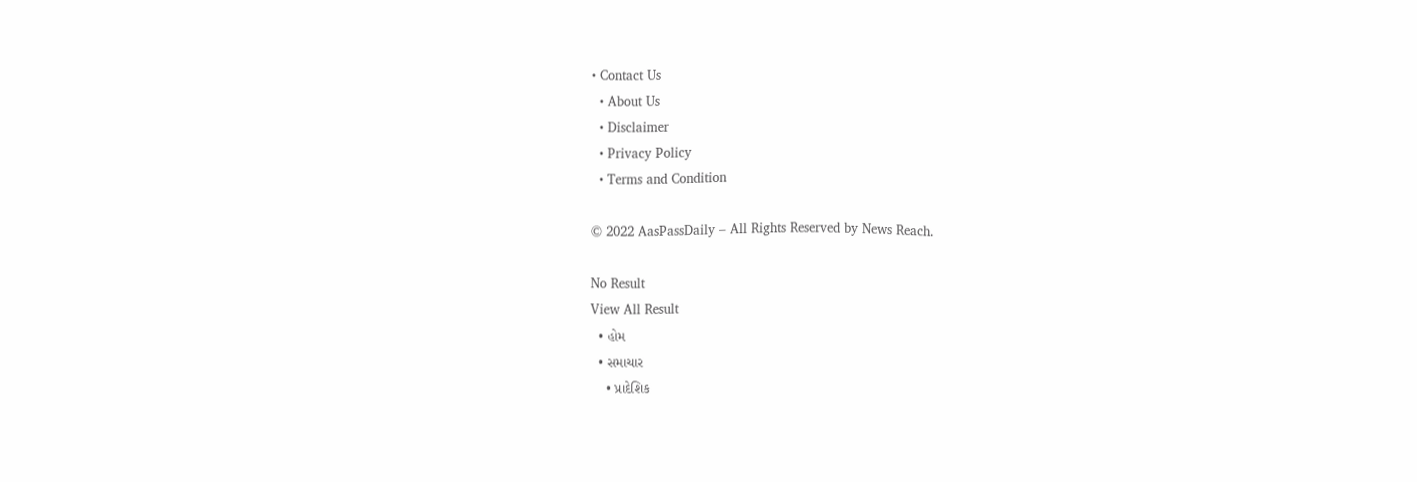• Contact Us
  • About Us
  • Disclaimer
  • Privacy Policy
  • Terms and Condition

© 2022 AasPassDaily – All Rights Reserved by News Reach.

No Result
View All Result
  • હોમ
  • સમાચાર
    • પ્રાદેશિક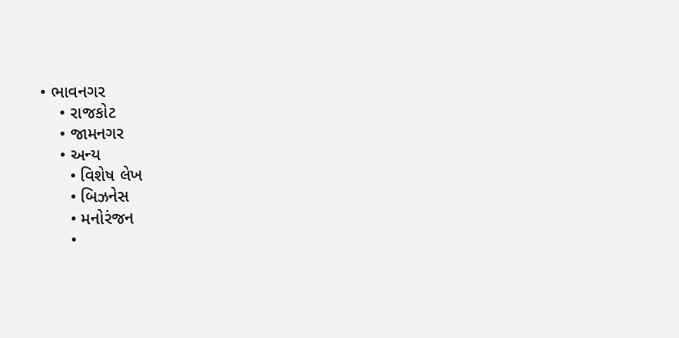• ભાવનગર
    • રાજકોટ
    • જામનગર
    • અન્ય
      • વિશેષ લેખ
      • બિઝનેસ
      • મનોરંજન
      •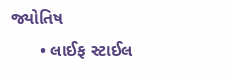જ્યોતિષ
      • લાઈફ સ્ટાઈલ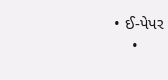• ઈ-પેપર
    •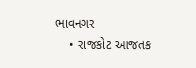ભાવનગર
    • રાજકોટ આજતક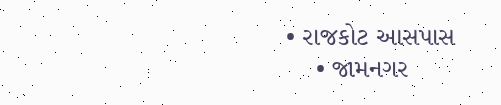• રાજકોટ આસપાસ
    • જામનગર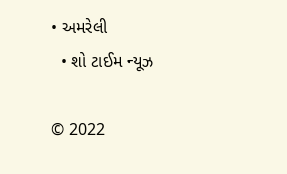• અમરેલી
  • શો ટાઈમ ન્યૂઝ

© 2022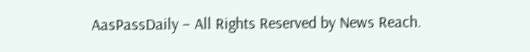AasPassDaily – All Rights Reserved by News Reach.